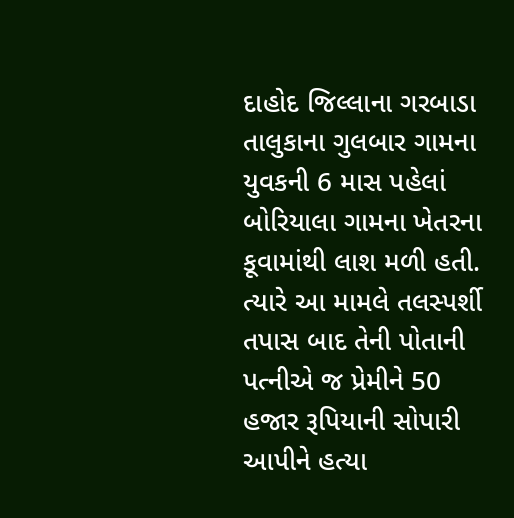દાહોદ જિલ્લાના ગરબાડા તાલુકાના ગુલબાર ગામના યુવકની 6 માસ પહેલાં બોરિયાલા ગામના ખેતરના કૂવામાંથી લાશ મળી હતી. ત્યારે આ મામલે તલસ્પર્શી તપાસ બાદ તેની પોતાની પત્નીએ જ પ્રેમીને 50 હજાર રૂપિયાની સોપારી આપીને હત્યા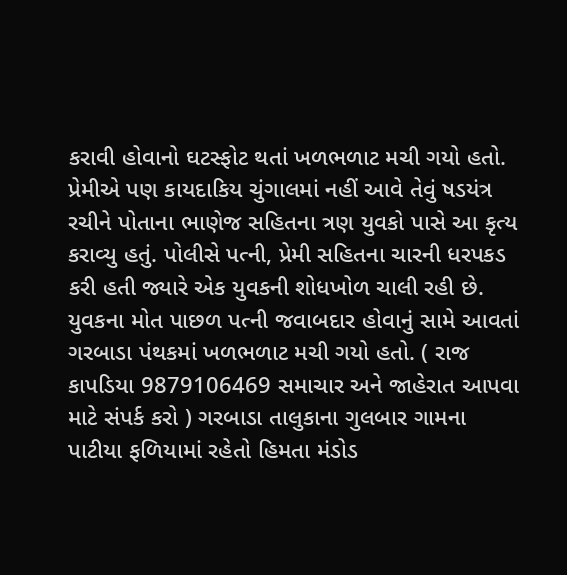કરાવી હોવાનો ઘટસ્ફોટ થતાં ખળભળાટ મચી ગયો હતો. પ્રેમીએ પણ કાયદાકિય ચુંગાલમાં નહીં આવે તેવું ષડયંત્ર રચીને પોતાના ભાણેજ સહિતના ત્રણ યુવકો પાસે આ કૃત્ય કરાવ્યુ હતું. પોલીસે પત્ની, પ્રેમી સહિતના ચારની ધરપકડ કરી હતી જ્યારે એક યુવકની શોધખોળ ચાલી રહી છે. યુવકના મોત પાછળ પત્ની જવાબદાર હોવાનું સામે આવતાં ગરબાડા પંથકમાં ખળભળાટ મચી ગયો હતો. ( રાજ કાપડિયા 9879106469 સમાચાર અને જાહેરાત આપવા માટે સંપર્ક કરો ) ગરબાડા તાલુકાના ગુલબાર ગામના પાટીયા ફળિયામાં રહેતો હિમતા મંડોડ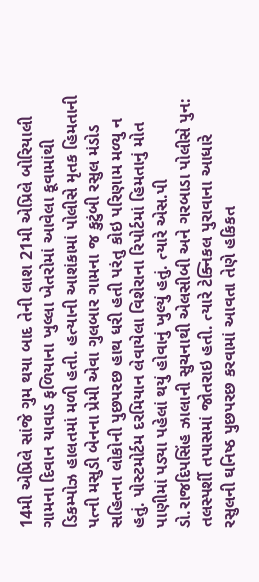14મી એપ્રિલે સાંજે ગુમ થયા બાદ તેની લાશ 21મી એપ્રિલે બોરિયાલી ગામના દિવાન યાવાડ ફળિયાના ખુલ્લા ખેતરોમાં આવેલા કૂવામાંથી ડિકમ્પોઝ હાલતમાં મળી હતી. હત્યાની આશંકામાં પોલીસે મૃતક હિમતાની પત્ની મસુડી બેનના પ્રેમી એવા ગુલબાર ગામના જ કુટુંબી રસુલ મંડોડ સહિતના લોકોની પુછપરછ હાથ ધરી હતી પરંતુ કોઇ પરિણામ મળ્યુ ન હતું. પોસ્ટમોર્ટમ દરમિયાન લેવાયેલા વિશેરાના રિપોર્ટમાં હિમતાનું મોત પાણીમાં પડ્યા પહેલાં થયું હોવાનું ખુલ્યું હતું. ત્યારે એસ.પી ડો.રાજદિપસિંહ ઝાલાની સુચનાથી એલસીબી અને ગરબાડા પોલીસે પુન: તલસ્પર્શી તપાસમાં જોતરાઇ હતી. ત્યારે ટેક્નિકલ પુરાવાના આધારે રસુલની ઘનિષ્ઠ પુછપરછ કરવામાં આવતા તેણે હકિકત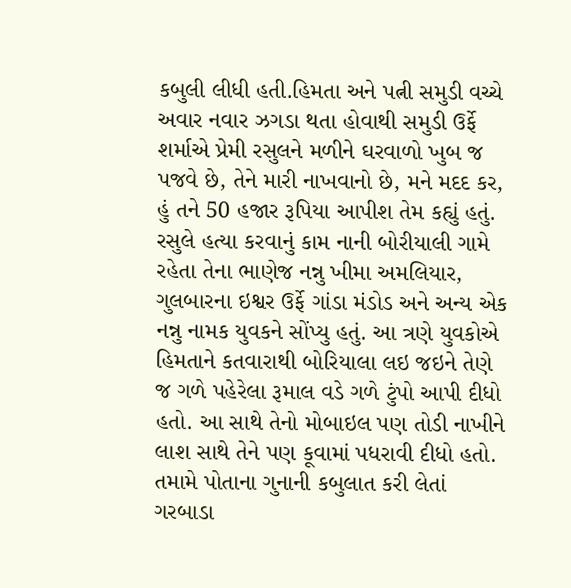કબુલી લીધી હતી.હિમતા અને પત્ની સમુડી વચ્ચે અવાર નવાર ઝગડા થતા હોવાથી સમુડી ઉર્ફે શર્માએ પ્રેમી રસુલને મળીને ઘરવાળો ખુબ જ પજવે છે, તેને મારી નાખવાનો છે, મને મદદ કર, હું તને 50 હજાર રૂપિયા આપીશ તેમ કહ્યું હતું. રસુલે હત્યા કરવાનું કામ નાની બોરીયાલી ગામે રહેતા તેના ભાણેજ નન્નુ ખીમા અમલિયાર, ગુલબારના ઇશ્વર ઉર્ફે ગાંડા મંડોડ અને અન્ય એક નન્નુ નામક યુવકને સોંપ્યુ હતું. આ ત્રણે યુવકોએ હિમતાને કતવારાથી બોરિયાલા લઇ જઇને તેણે જ ગળે પહેરેલા રૂમાલ વડે ગળે ટુંપો આપી દીધો હતો. આ સાથે તેનો મોબાઇલ પણ તોડી નાખીને લાશ સાથે તેને પણ કૂવામાં પધરાવી દીધો હતો. તમામે પોતાના ગુનાની કબુલાત કરી લેતાં ગરબાડા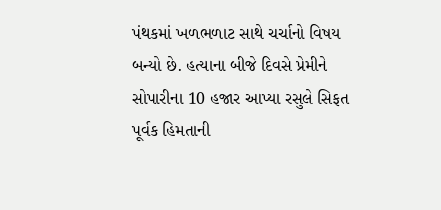પંથકમાં ખળભળાટ સાથે ચર્ચાનો વિષય બન્યો છે. હત્યાના બીજે દિવસે પ્રેમીને સોપારીના 10 હજાર આપ્યા રસુલે સિફત પૂર્વક હિમતાની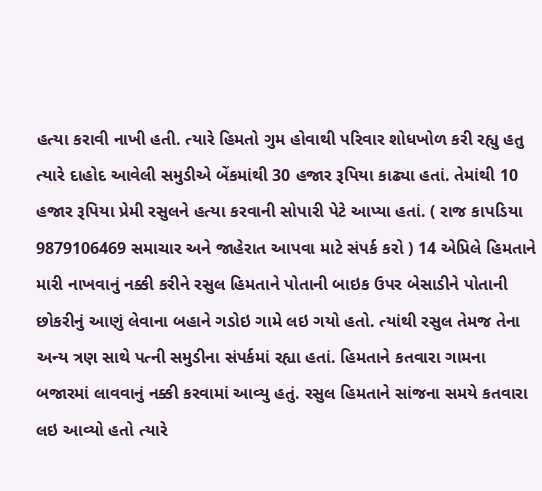હત્યા કરાવી નાખી હતી. ત્યારે હિમતો ગુમ હોવાથી પરિવાર શોધખોળ કરી રહ્યુ હતુ ત્યારે દાહોદ આવેલી સમુડીએ બેંકમાંથી 30 હજાર રૂપિયા કાઢ્યા હતાં. તેમાંથી 10 હજાર રૂપિયા પ્રેમી રસુલને હત્યા કરવાની સોપારી પેટે આપ્યા હતાં. ( રાજ કાપડિયા 9879106469 સમાચાર અને જાહેરાત આપવા માટે સંપર્ક કરો ) 14 એપ્રિલે હિમતાને મારી નાખવાનું નક્કી કરીને રસુલ હિમતાને પોતાની બાઇક ઉપર બેસાડીને પોતાની છોકરીનું આણું લેવાના બહાને ગડોઇ ગામે લઇ ગયો હતો. ત્યાંથી રસુલ તેમજ તેના અન્ય ત્રણ સાથે પત્ની સમુડીના સંપર્કમાં રહ્યા હતાં. હિમતાને કતવારા ગામના બજારમાં લાવવાનું નક્કી કરવામાં આવ્યુ હતું. રસુલ હિમતાને સાંજના સમયે કતવારા લઇ આવ્યો હતો ત્યારે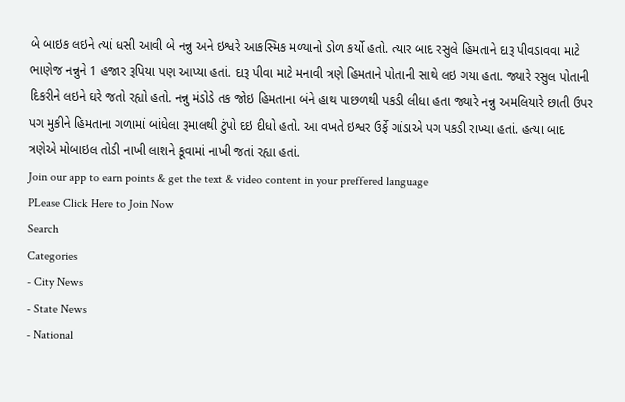બે બાઇક લઇને ત્યાં ધસી આવી બે નન્નુ અને ઇશ્વરે આકસ્મિક મળ્યાનો ડોળ કર્યો હતો. ત્યાર બાદ રસુલે હિમતાને દારૂ પીવડાવવા માટે ભાણેજ નન્નુને 1 હજાર રૂપિયા પણ આપ્યા હતાં. દારૂ પીવા માટે મનાવી ત્રણે હિમતાને પોતાની સાથે લઇ ગયા હતા. જ્યારે રસુલ પોતાની દિકરીને લઇને ઘરે જતો રહ્યો હતો. નન્નુ મંડોડે તક જોઇ હિમતાના બંને હાથ પાછળથી પકડી લીધા હતા જ્યારે નન્નુ અમલિયારે છાતી ઉપર પગ મુકીને હિમતાના ગળામાં બાંધેલા રૂમાલથી ટુંપો દઇ દીધો હતો. આ વખતે ઇશ્વર ઉર્ફે ગાંડાએ પગ પકડી રાખ્યા હતાં. હત્યા બાદ ત્રણેએ મોબાઇલ તોડી નાખી લાશને કૂવામાં નાખી જતાં રહ્યા હતાં.
Join our app to earn points & get the text & video content in your preffered language
PLease Click Here to Join Now
Search
Categories
- City News
- State News
- National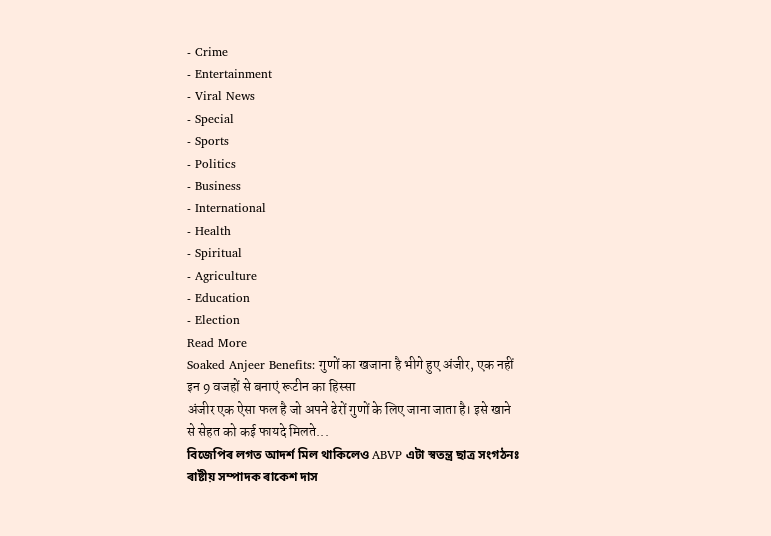- Crime
- Entertainment
- Viral News
- Special
- Sports
- Politics
- Business
- International
- Health
- Spiritual
- Agriculture
- Education
- Election
Read More
Soaked Anjeer Benefits: गुणों का खजाना है भीगे हुए अंजीर, एक नहीं इन 9 वजहों से बनाएं रूटीन का हिस्सा
अंजीर एक ऐसा फल है जो अपने ढेरों गुणों के लिए जाना जाता है। इसे खाने से सेहत को कई फायदे मिलते...
বিজেপিৰ লগত আদৰ্শ মিল থাকিলেও ABVP এটা স্বতন্ত্ৰ ছাত্ৰ সংগঠনঃ ৰাষ্টীয় সম্পাদক ৰাকেশ দাস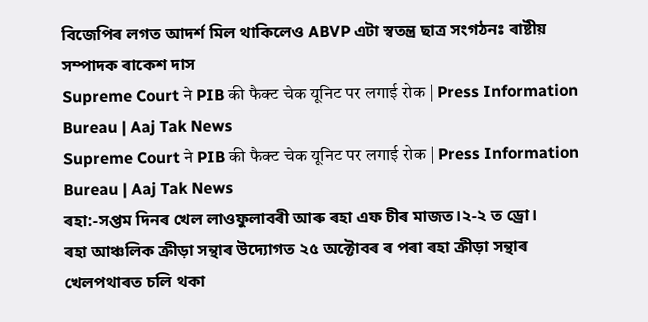বিজেপিৰ লগত আদৰ্শ মিল থাকিলেও ABVP এটা স্বতন্ত্ৰ ছাত্ৰ সংগঠনঃ ৰাষ্টীয় সম্পাদক ৰাকেশ দাস
Supreme Court ने PIB की फैक्ट चेक यूनिट पर लगाई रोक | Press Information Bureau | Aaj Tak News
Supreme Court ने PIB की फैक्ट चेक यूनिट पर लगाई रोक | Press Information Bureau | Aaj Tak News
ৰহা:-সপ্তম দিনৰ খেল লাওফুলাবৰী আৰু ৰহা এফ চীৰ মাজত।২-২ ত ড্ৰো।
ৰহা আঞ্চলিক ক্ৰীড়া সন্থাৰ উদ্যোগত ২৫ অক্টোবৰ ৰ পৰা ৰহা ক্ৰীড়া সন্থাৰ খেলপথাৰত চলি থকা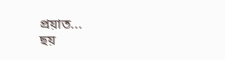প্ৰয়াত...
ছয়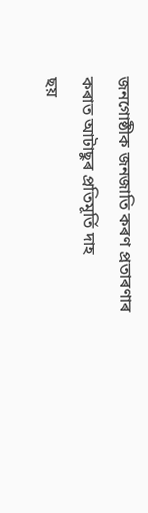জনগোষ্ঠীক জনজাতি কৰণ প্ৰতাৰণাৰ কৰাত আটাছুৰ প্ৰতিমূৰ্তি দাহ
ছয়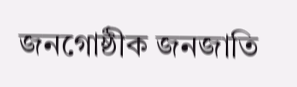জনগোষ্ঠীক জনজাতি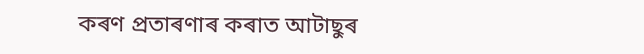কৰণ প্ৰতাৰণাৰ কৰাত আটাছুৰ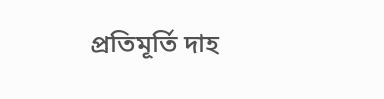প্ৰতিমূৰ্তি দাহ